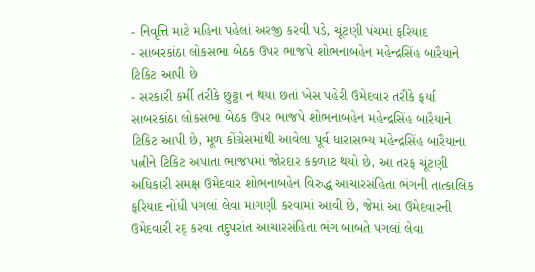- નિવૃત્તિ માટે મહિના પહેલાં અરજી કરવી પડે, ચૂંટણી પંચમાં ફરિયાદ
- સાબરકાંઠા લોકસભા બેઠક ઉપર ભાજપે શોભનાબહેન મહેન્દ્રસિંહ બારૈયાને ટિકિટ આપી છે
- સરકારી કર્મી તરીકે છુટ્ટા ન થયા છતાં ખેસ પહેરી ઉમેદવાર તરીકે ફર્યા
સાબરકાંઠા લોકસભા બેઠક ઉપર ભાજપે શોભનાબહેન મહેન્દ્રસિંહ બારૈયાને ટિકિટ આપી છે, મૂળ કોંગ્રેસમાંથી આવેલા પૂર્વ ધારાસભ્ય મહેન્દ્રસિંહ બારૈયાના પત્નીને ટિકિટ અપાતા ભાજપમાં જોરદાર કકળાટ થયો છે, આ તરફ ચૂંટણી અધિકારી સમક્ષ ઉમેદવાર શોભનાબહેન વિરુદ્ધ આચારસંહિતા ભંગની તાત્કાલિક ફરિયાદ નોંધી પગલાં લેવા માગણી કરવામાં આવી છે, જેમાં આ ઉમેદવારની ઉમેદવારી રદ્ કરવા તદુપરાંત આચારસંહિતા ભંગ બાબતે પગલાં લેવા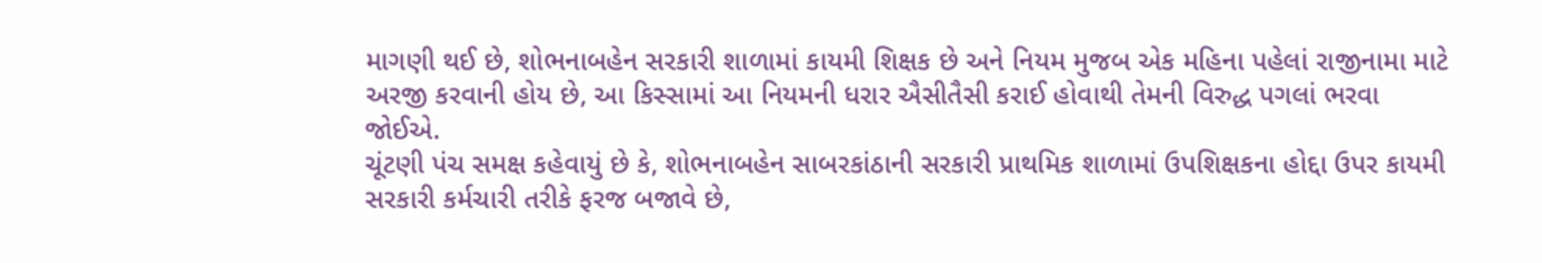માગણી થઈ છે, શોભનાબહેન સરકારી શાળામાં કાયમી શિક્ષક છે અને નિયમ મુજબ એક મહિના પહેલાં રાજીનામા માટે અરજી કરવાની હોય છે, આ કિસ્સામાં આ નિયમની ધરાર ઐસીતૈસી કરાઈ હોવાથી તેમની વિરુદ્ધ પગલાં ભરવા જોઈએ.
ચૂંટણી પંચ સમક્ષ કહેવાયું છે કે, શોભનાબહેન સાબરકાંઠાની સરકારી પ્રાથમિક શાળામાં ઉપશિક્ષકના હોદ્દા ઉપર કાયમી સરકારી કર્મચારી તરીકે ફરજ બજાવે છે,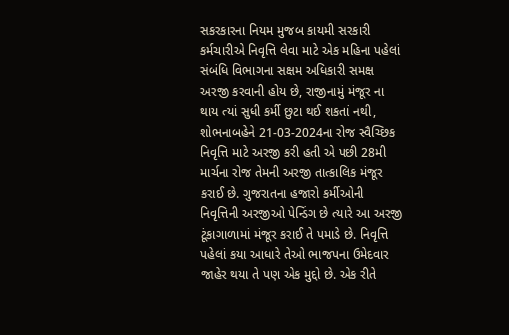સકરકારના નિયમ મુજબ કાયમી સરકારી કર્મચારીએ નિવૃત્તિ લેવા માટે એક મહિના પહેલાં સંબંધિ વિભાગના સક્ષમ અધિકારી સમક્ષ અરજી કરવાની હોય છે, રાજીનામું મંજૂર ના થાય ત્યાં સુધી કર્મી છુટા થઈ શકતાં નથી, શોભનાબહેને 21-03-2024ના રોજ સ્વૈચ્છિક નિવૃત્તિ માટે અરજી કરી હતી એ પછી 28મી માર્ચના રોજ તેમની અરજી તાત્કાલિક મંજૂર કરાઈ છે. ગુજરાતના હજારો કર્મીઓની નિવૃત્તિની અરજીઓ પેન્ડિંગ છે ત્યારે આ અરજી ટૂંકાગાળામાં મંજૂર કરાઈ તે પમાડે છે. નિવૃત્તિ પહેલાં કયા આધારે તેઓ ભાજપના ઉમેદવાર જાહેર થયા તે પણ એક મુદ્દો છે. એક રીતે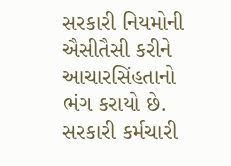સરકારી નિયમોની ઐસીતૈસી કરીને આચારસિંહતાનો ભંગ કરાયો છે. સરકારી કર્મચારી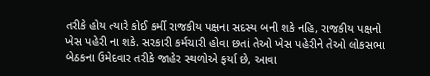તરીકે હોય ત્યારે કોઈ કર્મી રાજકીય પક્ષના સદસ્ય બની શકે નહિ, રાજકીય પક્ષનો ખેસ પહેરી ના શકે. સરકારી કર્મચારી હોવા છતાં તેઓ ખેસ પહેરીને તેઓ લોકસભા બેઠકના ઉમેદવાર તરીકે જાહેર સ્થળોએ ફર્યા છે, આવા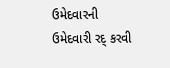ઉમેદવારની ઉમેદવારી રદ્ કરવી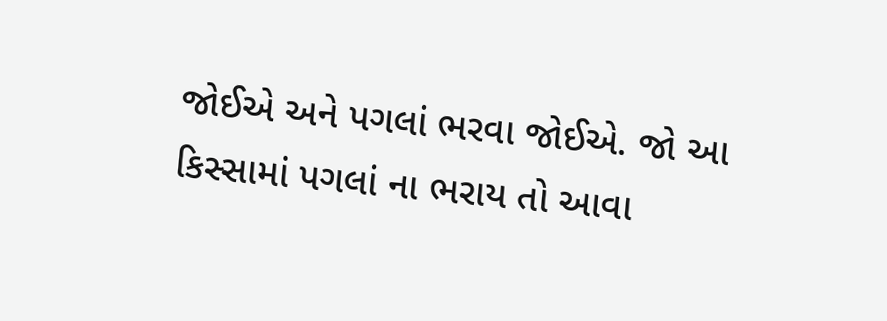જોઈએ અને પગલાં ભરવા જોઈએ. જો આ કિસ્સામાં પગલાં ના ભરાય તો આવા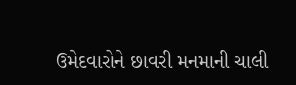ઉમેદવારોને છાવરી મનમાની ચાલી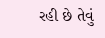રહી છે તેવું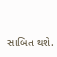સાબિત થશે.